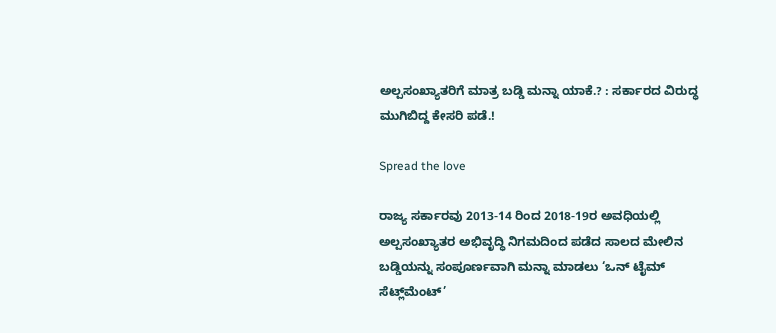ಅಲ್ಪಸಂಖ್ಯಾತರಿಗೆ ಮಾತ್ರ ಬಡ್ಡಿ ಮನ್ನಾ ಯಾಕೆ.? : ಸರ್ಕಾರದ ವಿರುದ್ಧ ಮುಗಿಬಿದ್ದ ಕೇಸರಿ ಪಡೆ.!

Spread the love

ರಾಜ್ಯ ಸರ್ಕಾರವು 2013-14 ರಿಂದ 2018-19ರ ಅವಧಿಯಲ್ಲಿ ಅಲ್ಪಸಂಖ್ಯಾತರ ಅಭಿವೃದ್ಧಿ ನಿಗಮದಿಂದ ಪಡೆದ ಸಾಲದ ಮೇಲಿನ ಬಡ್ಡಿಯನ್ನು ಸಂಪೂರ್ಣವಾಗಿ ಮನ್ನಾ ಮಾಡಲು ‘ಒನ್ ಟೈಮ್ ಸೆಟ್ಲ್‌ಮೆಂಟ್’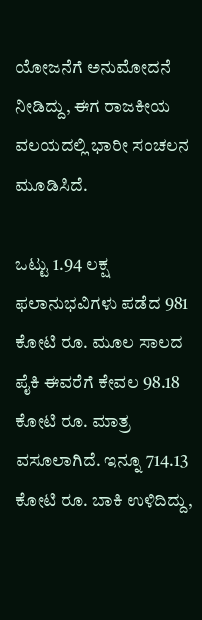ಯೋಜನೆಗೆ ಅನುಮೋದನೆ ನೀಡಿದ್ದು, ಈಗ ರಾಜಕೀಯ ವಲಯದಲ್ಲಿ ಭಾರೀ ಸಂಚಲನ ಮೂಡಿಸಿದೆ.

ಒಟ್ಟು 1.94 ಲಕ್ಷ ಫಲಾನುಭವಿಗಳು ಪಡೆದ 981 ಕೋಟಿ ರೂ. ಮೂಲ ಸಾಲದ ಪೈಕಿ ಈವರೆಗೆ ಕೇವಲ 98.18 ಕೋಟಿ ರೂ. ಮಾತ್ರ ವಸೂಲಾಗಿದೆ. ಇನ್ನೂ 714.13 ಕೋಟಿ ರೂ. ಬಾಕಿ ಉಳಿದಿದ್ದು,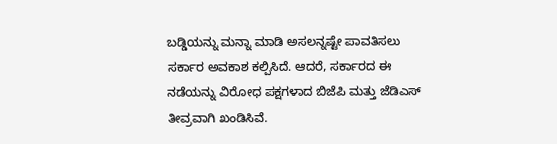ಬಡ್ಡಿಯನ್ನು ಮನ್ನಾ ಮಾಡಿ ಅಸಲನ್ನಷ್ಟೇ ಪಾವತಿಸಲು ಸರ್ಕಾರ ಅವಕಾಶ ಕಲ್ಪಿಸಿದೆ. ಆದರೆ, ಸರ್ಕಾರದ ಈ ನಡೆಯನ್ನು ವಿರೋಧ ಪಕ್ಷಗಳಾದ ಬಿಜೆಪಿ ಮತ್ತು ಜೆಡಿಎಸ್ ತೀವ್ರವಾಗಿ ಖಂಡಿಸಿವೆ.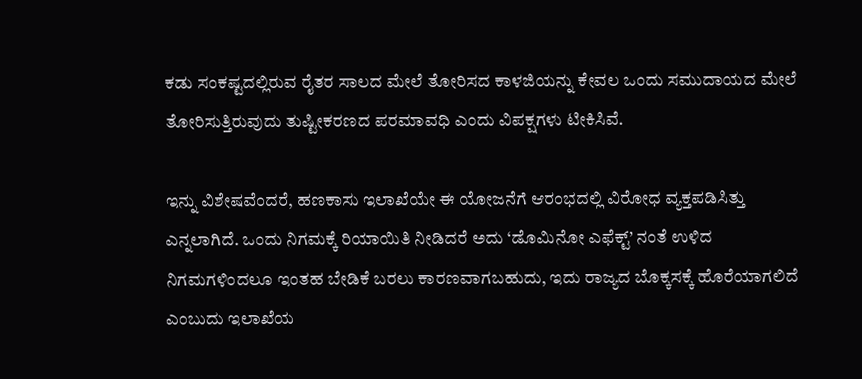ಕಡು ಸಂಕಷ್ಟದಲ್ಲಿರುವ ರೈತರ ಸಾಲದ ಮೇಲೆ ತೋರಿಸದ ಕಾಳಜಿಯನ್ನು ಕೇವಲ ಒಂದು ಸಮುದಾಯದ ಮೇಲೆ ತೋರಿಸುತ್ತಿರುವುದು ತುಷ್ಟೀಕರಣದ ಪರಮಾವಧಿ ಎಂದು ವಿಪಕ್ಷಗಳು ಟೀಕಿಸಿವೆ.

ಇನ್ನು ವಿಶೇಷವೆಂದರೆ, ಹಣಕಾಸು ಇಲಾಖೆಯೇ ಈ ಯೋಜನೆಗೆ ಆರಂಭದಲ್ಲಿ ವಿರೋಧ ವ್ಯಕ್ತಪಡಿಸಿತ್ತು ಎನ್ನಲಾಗಿದೆ. ಒಂದು ನಿಗಮಕ್ಕೆ ರಿಯಾಯಿತಿ ನೀಡಿದರೆ ಅದು ‘ಡೊಮಿನೋ ಎಫೆಕ್ಟ್’ ನಂತೆ ಉಳಿದ ನಿಗಮಗಳಿಂದಲೂ ಇಂತಹ ಬೇಡಿಕೆ ಬರಲು ಕಾರಣವಾಗಬಹುದು, ಇದು ರಾಜ್ಯದ ಬೊಕ್ಕಸಕ್ಕೆ ಹೊರೆಯಾಗಲಿದೆ ಎಂಬುದು ಇಲಾಖೆಯ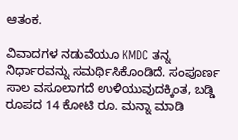ಆತಂಕ.

ವಿವಾದಗಳ ನಡುವೆಯೂ KMDC ತನ್ನ ನಿರ್ಧಾರವನ್ನು ಸಮರ್ಥಿಸಿಕೊಂಡಿದೆ. ಸಂಪೂರ್ಣ ಸಾಲ ವಸೂಲಾಗದೆ ಉಳಿಯುವುದಕ್ಕಿಂತ, ಬಡ್ಡಿ ರೂಪದ 14 ಕೋಟಿ ರೂ. ಮನ್ನಾ ಮಾಡಿ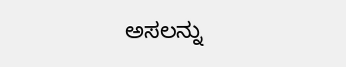ಅಸಲನ್ನು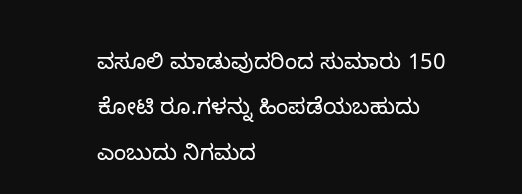ವಸೂಲಿ ಮಾಡುವುದರಿಂದ ಸುಮಾರು 150 ಕೋಟಿ ರೂ.ಗಳನ್ನು ಹಿಂಪಡೆಯಬಹುದು ಎಂಬುದು ನಿಗಮದ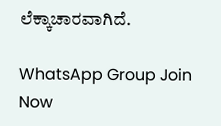ಲೆಕ್ಕಾಚಾರವಾಗಿದೆ.

WhatsApp Group Join Now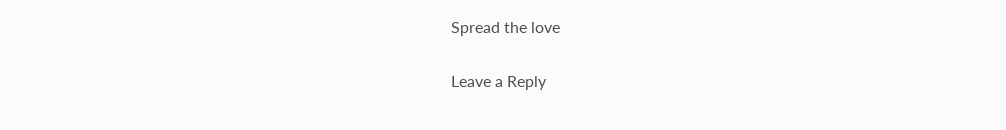Spread the love

Leave a Reply